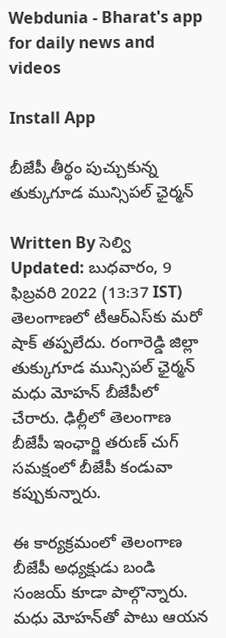Webdunia - Bharat's app for daily news and videos

Install App

బీజేపీ తీర్థం పుచ్చుకున్న తుక్కుగూడ మున్సిపల్ ఛైర్మన్

Written By సెల్వి
Updated: బుధవారం, 9 ఫిబ్రవరి 2022 (13:37 IST)
తెలంగాణలో టీఆర్ఎస్‌కు మరో షాక్ తప్పలేదు. రంగారెడ్డి జిల్లా తుక్కుగూడ మున్సిపల్ ఛైర్మన్ మధు మోహన్ బీజేపీలో చేరారు. ఢిల్లీలో తెలంగాణ బీజేపీ ఇంఛార్జి తరుణ్ చుగ్ సమక్షంలో బీజేపీ కండువా కప్పుకున్నారు.

ఈ కార్యక్రమంలో తెలంగాణ బీజేపీ అధ్యక్షుడు బండి సంజయ్ కూడా పాల్గొన్నారు. మధు మోహన్‌తో పాటు ఆయన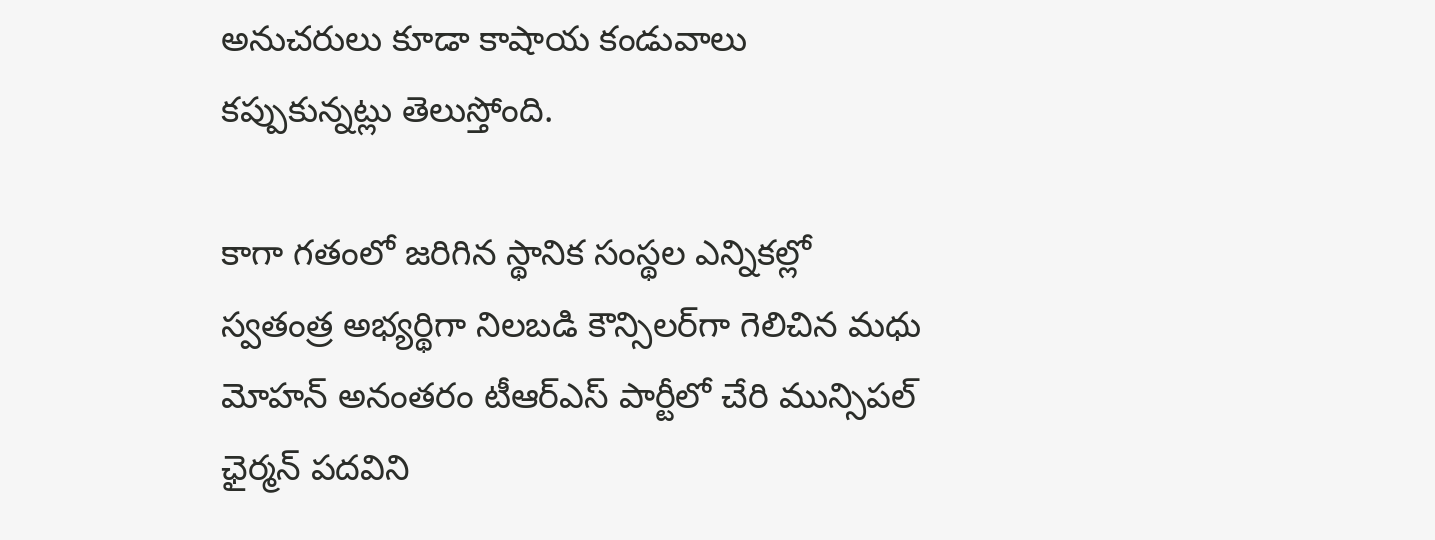అనుచరులు కూడా కాషాయ కండువాలు కప్పుకున్నట్లు తెలుస్తోంది.

కాగా గతంలో జరిగిన స్థానిక సంస్థల ఎన్నికల్లో స్వతంత్ర అభ్యర్థిగా నిలబడి కౌన్సిలర్‌గా గెలిచిన మధు మోహన్ అనంతరం టీఆర్ఎస్ పార్టీలో చేరి మున్సిపల్ ఛైర్మన్ పదవిని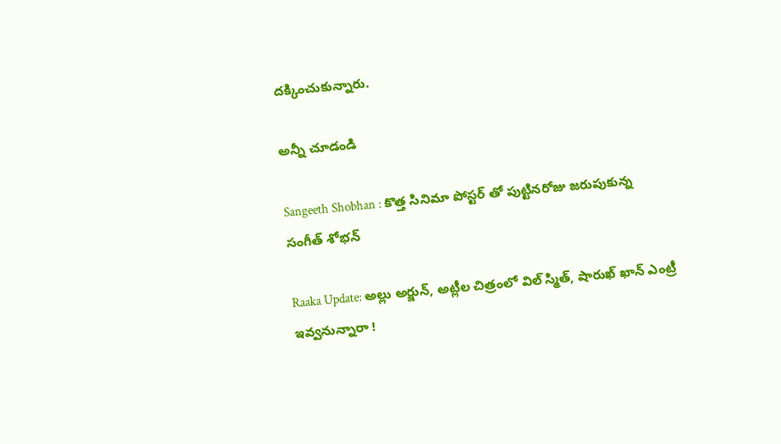దక్కించుకున్నారు.

అన్నీ చూడండి

Sangeeth Shobhan : కొత్త సినిమా పోస్టర్ తో పుట్టినరోజు జరుపుకున్న సంగీత్ శోభన్

Raaka Update: అల్లు అర్జున్, అట్లీల చిత్రంలో విల్ స్మిత్, షారుఖ్ ఖాన్‌ ఎంట్రీ ఇవ్వనున్నారా !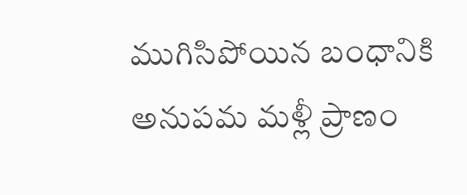ముగిసిపోయిన బంధానికి అనుపమ మళ్లీ ప్రాణం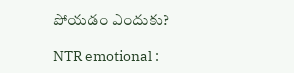పోయడం ఎందుకు?

NTR emotional :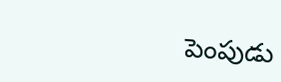పెంపుడు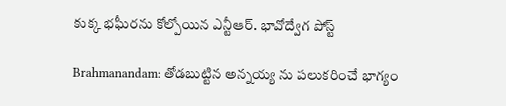కుక్క భఘీరను కోల్పోయిన ఎన్టీఆర్. భావోద్వేగ పోస్ట్

Brahmanandam: తోడబుట్టిన అన్నయ్య ను పలుకరించే భాగ్యం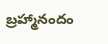బ్రహ్మానందం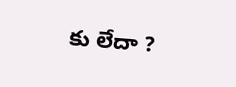కు లేదా ?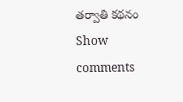తర్వాతి కథనం
Show comments